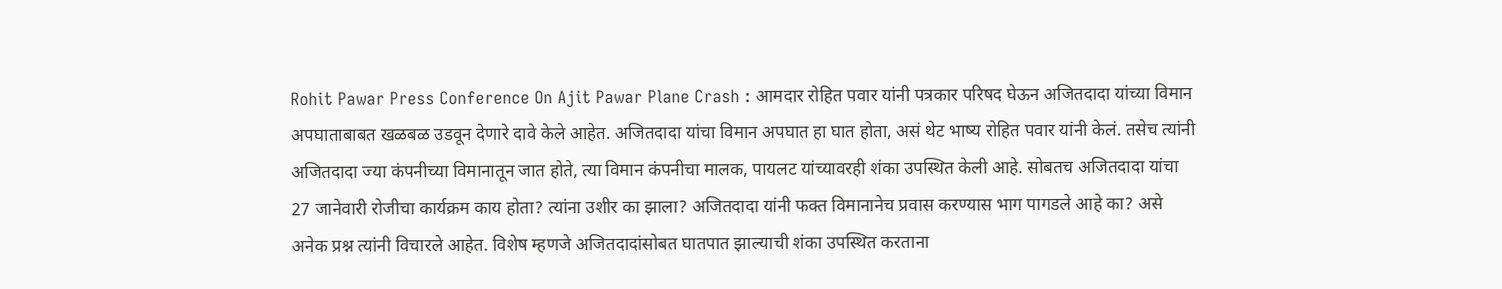Rohit Pawar Press Conference On Ajit Pawar Plane Crash : आमदार रोहित पवार यांनी पत्रकार परिषद घेऊन अजितदादा यांच्या विमान अपघाताबाबत खळबळ उडवून देणारे दावे केले आहेत. अजितदादा यांचा विमान अपघात हा घात होता, असं थेट भाष्य रोहित पवार यांनी केलं. तसेच त्यांनी अजितदादा ज्या कंपनीच्या विमानातून जात होते, त्या विमान कंपनीचा मालक, पायलट यांच्यावरही शंका उपस्थित केली आहे. सोबतच अजितदादा यांचा 27 जानेवारी रोजीचा कार्यक्रम काय होता? त्यांना उशीर का झाला? अजितदादा यांनी फक्त विमानानेच प्रवास करण्यास भाग पागडले आहे का? असे अनेक प्रश्न त्यांनी विचारले आहेत. विशेष म्हणजे अजितदादांसोबत घातपात झाल्याची शंका उपस्थित करताना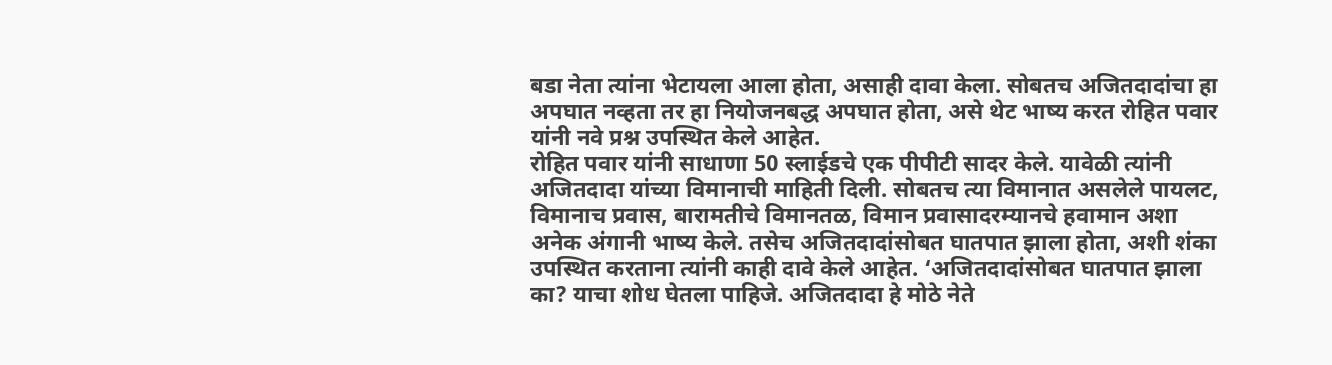बडा नेता त्यांना भेटायला आला होता, असाही दावा केला. सोबतच अजितदादांचा हा अपघात नव्हता तर हा नियोजनबद्ध अपघात होता, असे थेट भाष्य करत रोहित पवार यांनी नवे प्रश्न उपस्थित केले आहेत.
रोहित पवार यांनी साधाणा 50 स्लाईडचे एक पीपीटी सादर केले. यावेळी त्यांनी अजितदादा यांच्या विमानाची माहिती दिली. सोबतच त्या विमानात असलेले पायलट, विमानाच प्रवास, बारामतीचे विमानतळ, विमान प्रवासादरम्यानचे हवामान अशा अनेक अंगानी भाष्य केले. तसेच अजितदादांसोबत घातपात झाला होता, अशी शंका उपस्थित करताना त्यांनी काही दावे केले आहेत. ‘अजितदादांसोबत घातपात झाला का? याचा शोध घेतला पाहिजे. अजितदादा हे मोठे नेते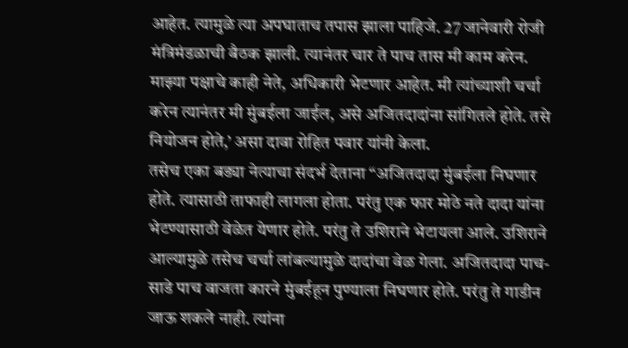आहेत. त्यामुळे त्या अपघाताच तपास झाला पाहिजे. 27 जानेवारी रोजी मंत्रिमंडळाची बैठक झाली. त्यानंतर चार ते पाच तास मी काम करेन. माझ्या पक्षाचे काही नेते, अधिकारी भेटणार आहेत. मी त्यांच्याशी चर्चा करेन त्यानंतर मी मुंबईला जाईल, असे अजितदादांना सांगितले होते. तसे नियोजन होते,’ असा दावा रोहित पवार यांनी केला.
तसेच एका बड्या नेत्याचा संदर्भ देताना “अजितदादा मुंबईला निघणार होते. त्यासाठी ताफाही लागला होता. परंतु एक फार मोठे नते दादा यांना भेटण्यासाठी वेळेत येणार होते. परंतु ते उशिराने भेटायला आले. उशिराने आल्यामुळे तसेच चर्चा लांबल्यामुळे दादांचा वेळ गेला. अजितदादा पाच-साडे पाच वाजता कारने मुंबईहून पुण्याला निघणार होते. परंतु ते गाडीन जाऊ शकले नाही. त्यांना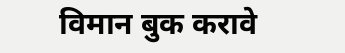विमान बुक करावे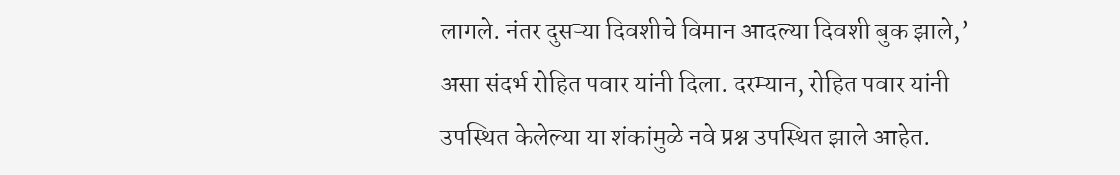लागले. नंतर दुसऱ्या दिवशीचे विमान आदल्या दिवशी बुक झाले,’ असा संदर्भ रोहित पवार यांनी दिला. दरम्यान, रोहित पवार यांनी उपस्थित केलेल्या या शंकांमुळे नवे प्रश्न उपस्थित झाले आहेत.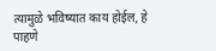त्यामुळे भविष्यात काय होईल, हे पाहणे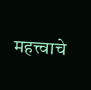महत्त्वाचे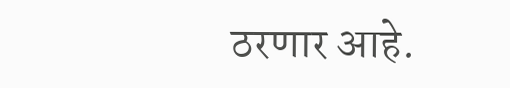ठरणार आहे.